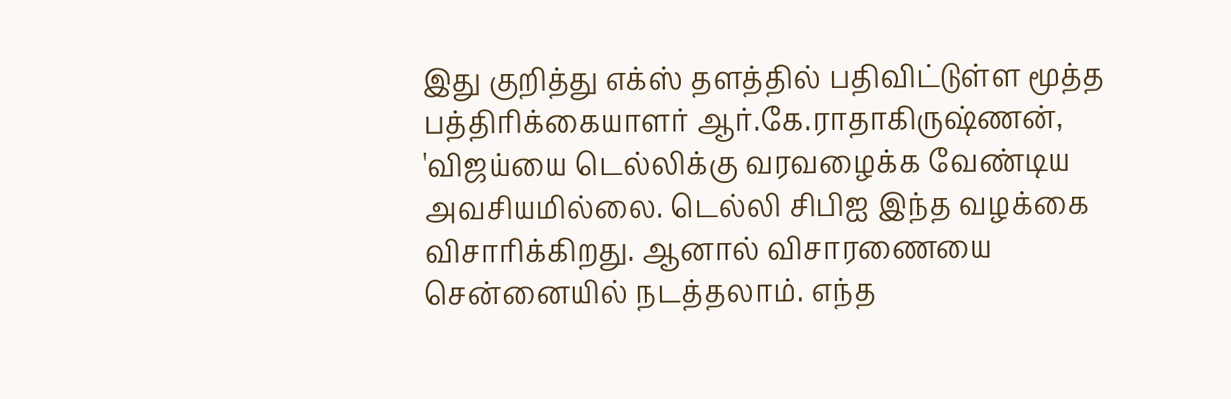இது குறித்து எக்ஸ் தளத்தில் பதிவிட்டுள்ள மூத்த பத்திரிக்கையாளர் ஆர்.கே.ராதாகிருஷ்ணன், 'விஜய்யை டெல்லிக்கு வரவழைக்க வேண்டிய அவசியமில்லை. டெல்லி சிபிஐ இந்த வழக்கை விசாரிக்கிறது. ஆனால் விசாரணையை சென்னையில் நடத்தலாம். எந்த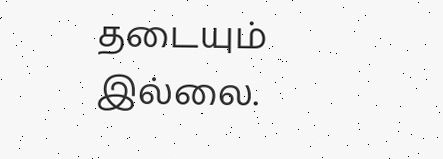தடையும் இல்லை.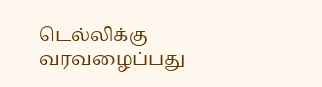டெல்லிக்கு வரவழைப்பது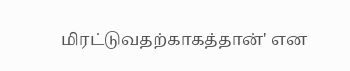மிரட்டுவதற்காகத்தான்' என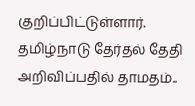குறிப்பிட்டுள்ளார்.
தமிழ்நாடு தேர்தல் தேதி அறிவிப்பதில் தாமதம்..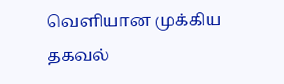வெளியான முக்கிய தகவல்